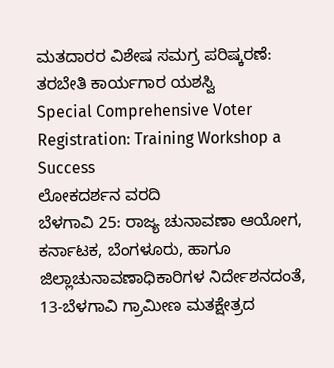ಮತದಾರರ ವಿಶೇಷ ಸಮಗ್ರ ಪರಿಷ್ಕರಣೆ: ತರಬೇತಿ ಕಾರ್ಯಗಾರ ಯಶಸ್ವಿ
Special Comprehensive Voter Registration: Training Workshop a Success
ಲೋಕದರ್ಶನ ವರದಿ
ಬೆಳಗಾವಿ 25: ರಾಜ್ಯ ಚುನಾವಣಾ ಆಯೋಗ, ಕರ್ನಾಟಕ, ಬೆಂಗಳೂರು, ಹಾಗೂ ಜಿಲ್ಲಾಚುನಾವಣಾಧಿಕಾರಿಗಳ ನಿರ್ದೇಶನದಂತೆ, 13-ಬೆಳಗಾವಿ ಗ್ರಾಮೀಣ ಮತಕ್ಷೇತ್ರದ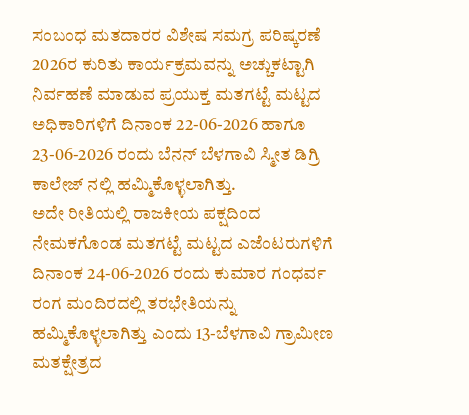ಸಂಬಂಧ ಮತದಾರರ ವಿಶೇಷ ಸಮಗ್ರ ಪರಿಷ್ಕರಣೆ 2026ರ ಕುರಿತು ಕಾರ್ಯಕ್ರಮವನ್ನು ಅಚ್ಚುಕಟ್ಟಾಗಿ ನಿರ್ವಹಣೆ ಮಾಡುವ ಪ್ರಯುಕ್ತ ಮತಗಟ್ಟೆ ಮಟ್ಟದ ಅಧಿಕಾರಿಗಳಿಗೆ ದಿನಾಂಕ 22-06-2026 ಹಾಗೂ 23-06-2026 ರಂದು ಬೆನನ್ ಬೆಳಗಾವಿ ಸ್ಮೀತ ಡಿಗ್ರಿ ಕಾಲೇಜ್ ನಲ್ಲಿ ಹಮ್ಮಿಕೊಳ್ಳಲಾಗಿತ್ತು.
ಅದೇ ರೀತಿಯಲ್ಲಿ ರಾಜಕೀಯ ಪಕ್ಷದಿಂದ ನೇಮಕಗೊಂಡ ಮತಗಟ್ಟೆ ಮಟ್ಟದ ಎಜೆಂಟರುಗಳಿಗೆ ದಿನಾಂಕ 24-06-2026 ರಂದು ಕುಮಾರ ಗಂಧರ್ವ ರಂಗ ಮಂದಿರದಲ್ಲಿ ತರಭೇತಿಯನ್ನು ಹಮ್ಮಿಕೊಳ್ಳಲಾಗಿತ್ತು ಎಂದು 13-ಬೆಳಗಾವಿ ಗ್ರಾಮೀಣ ಮತಕ್ಷೇತ್ರದ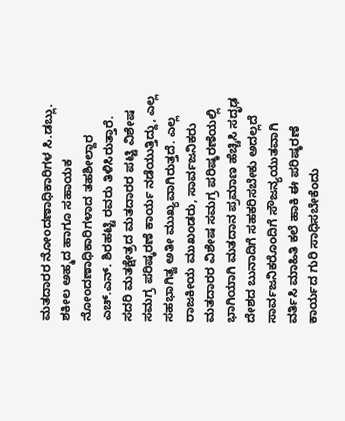ಮತದಾರರ ನೋಂದಣಾಧಿಕಾರಿಗಳ ಸಿ.ಡಬ್ಲು. ಶಕೀಲ ಅಹ್ಮದ ಹಾಗೂ ಸಹಾಯಕ ನೋಂದಣಾಧಿಕಾರಿಗಳಾದ ತಹಶೀಲ್ದಾರ ಎಚ್.ಎನ್. ಶಿರಹಟ್ಟಿ ರವರು ತಿಳಿಸಿರುತ್ತಾರೆ.
ಸದರಿ ಮತಕ್ಷೇತ್ರದ ಮತದಾರರ ಪಟ್ಟಿ ವಿಶೇಷ ಸಮಗ್ರ ಪರಿಷ್ಕರಣೆ ಕಾರ್ಯ ನಡೆಯುತ್ತಿದ್ದು, ಎಲ್ಲ ಸಹಭಾಗಿತ್ವ ಅತೀ ಮುಖ್ಯವಾಗಿರುತ್ತದೆ. ಎಲ್ಲ ರಾಜಕೀಯ ಮುಖಂಡರು, ಸಾರ್ವಜನಿಕರು ಮತದಾರರ ವಿಶೇಷ ಸಮಗ್ರ ಪರಿಷ್ಕರಣೆಯಲ್ಲಿ ಭಾಗಿಯಾಗಿ ಮತದಾನ ಪ್ರಮಾಣ ಹೆಚ್ಚಿಸಿ ಸದೃಢ ದೇಶದ ಬುನಾದಿಗೆ ಸಹಕರಿಸಬೇಕು ಅದಲ್ಲದೆ ಸಾರ್ವಜನಿಕರೊಂದಿಗೆ ಸೌಜನ್ಯಯುತವಾಗಿ ವರ್ತಿಸಿ ಮಾಹಿತಿ ಕಲೆ ಹಾಕಿ ಈ ಪರಿಷ್ಕರಣೆ ಕಾರ್ಯದ ಗುರಿ ಸಾಧಿಸಬೇಕೆಂದು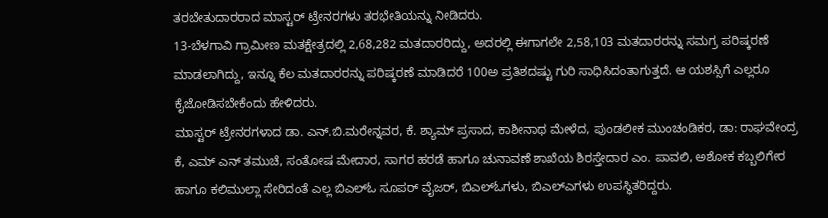ತರಬೇತುದಾರರಾದ ಮಾಸ್ಟರ್ ಟ್ರೇನರಗಳು ತರಭೇತಿಯನ್ನು ನೀಡಿದರು.
13-ಬೆಳಗಾವಿ ಗ್ರಾಮೀಣ ಮತಕ್ಷೇತ್ರದಲ್ಲಿ 2,68,282 ಮತದಾರರಿದ್ದು, ಅದರಲ್ಲಿ ಈಗಾಗಲೇ 2,58,103 ಮತದಾರರನ್ನು ಸಮಗ್ರ ಪರಿಷ್ಕರಣೆ ಮಾಡಲಾಗಿದ್ದು, ಇನ್ನೂ ಕೆಲ ಮತದಾರರನ್ನು ಪರಿಷ್ಕರಣೆ ಮಾಡಿದರೆ 100ಅ ಪ್ರತಿಶದಷ್ಟು ಗುರಿ ಸಾಧಿಸಿದಂತಾಗುತ್ತದೆ. ಆ ಯಶಸ್ಸಿಗೆ ಎಲ್ಲರೂ ಕೈಜೋಡಿಸಬೇಕೆಂದು ಹೇಳಿದರು.
ಮಾಸ್ಟರ್ ಟ್ರೇನರಗಳಾದ ಡಾ. ಎನ್.ಬಿ.ಮರೇನ್ನವರ, ಕೆ. ಶ್ಯಾಮ್ ಪ್ರಸಾದ, ಕಾಶೀನಾಥ ಮೇಳೆದ, ಪುಂಡಲೀಕ ಮುಂಚಂಡಿಕರ, ಡಾ: ರಾಘವೇಂದ್ರ ಕೆ, ಎಮ್ ಎನ್ ತಮುಚೆ, ಸಂತೋಷ ಮೇದಾರ, ಸಾಗರ ಹರಡೆ ಹಾಗೂ ಚುನಾವಣೆ ಶಾಖೆಯ ಶಿರಸ್ತೇದಾರ ಎಂ. ಪಾವಲಿ, ಅಶೋಕ ಕಬ್ಬಲಿಗೇರ ಹಾಗೂ ಕಲಿಮುಲ್ಲಾ ಸೇರಿದಂತೆ ಎಲ್ಲ ಬಿಎಲ್ಓ ಸೂಪರ್ ವೈಜರ್, ಬಿಎಲ್ಓಗಳು, ಬಿಎಲ್ಎಗಳು ಉಪಸ್ಥಿತರಿದ್ದರು.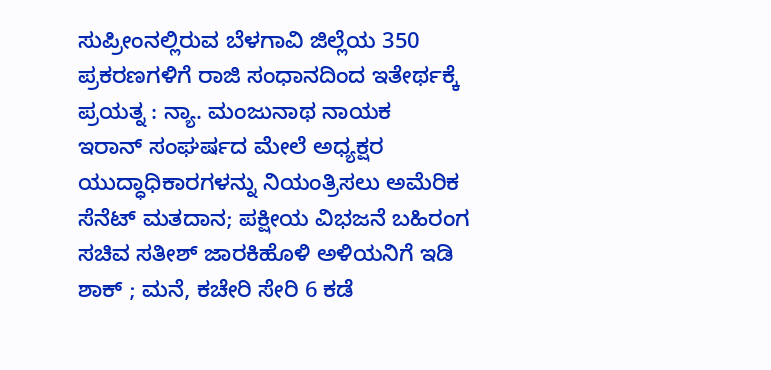ಸುಪ್ರೀಂನಲ್ಲಿರುವ ಬೆಳಗಾವಿ ಜಿಲ್ಲೆಯ 350 ಪ್ರಕರಣಗಳಿಗೆ ರಾಜಿ ಸಂಧಾನದಿಂದ ಇತೇರ್ಥಕ್ಕೆ ಪ್ರಯತ್ನ : ನ್ಯಾ. ಮಂಜುನಾಥ ನಾಯಕ
ಇರಾನ್ ಸಂಘರ್ಷದ ಮೇಲೆ ಅಧ್ಯಕ್ಷರ ಯುದ್ಧಾಧಿಕಾರಗಳನ್ನು ನಿಯಂತ್ರಿಸಲು ಅಮೆರಿಕ ಸೆನೆಟ್ ಮತದಾನ; ಪಕ್ಷೀಯ ವಿಭಜನೆ ಬಹಿರಂಗ
ಸಚಿವ ಸತೀಶ್ ಜಾರಕಿಹೊಳಿ ಅಳಿಯನಿಗೆ ಇಡಿ ಶಾಕ್ ; ಮನೆ, ಕಚೇರಿ ಸೇರಿ 6 ಕಡೆ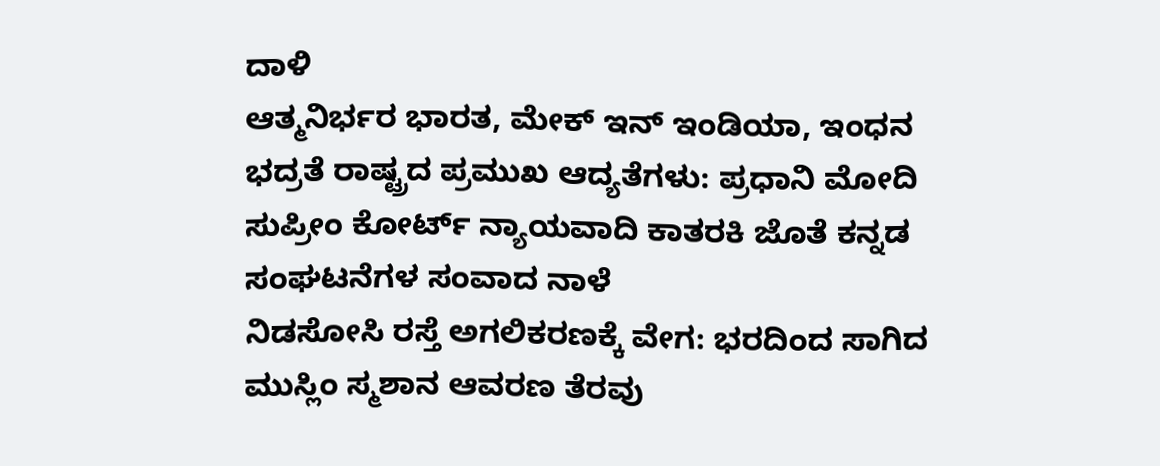ದಾಳಿ
ಆತ್ಮನಿರ್ಭರ ಭಾರತ, ಮೇಕ್ ಇನ್ ಇಂಡಿಯಾ, ಇಂಧನ ಭದ್ರತೆ ರಾಷ್ಟ್ರದ ಪ್ರಮುಖ ಆದ್ಯತೆಗಳು: ಪ್ರಧಾನಿ ಮೋದಿ
ಸುಪ್ರೀಂ ಕೋರ್ಟ್ ನ್ಯಾಯವಾದಿ ಕಾತರಕಿ ಜೊತೆ ಕನ್ನಡ ಸಂಘಟನೆಗಳ ಸಂವಾದ ನಾಳೆ
ನಿಡಸೋಸಿ ರಸ್ತೆ ಅಗಲಿಕರಣಕ್ಕೆ ವೇಗ: ಭರದಿಂದ ಸಾಗಿದ ಮುಸ್ಲಿಂ ಸ್ಮಶಾನ ಆವರಣ ತೆರವು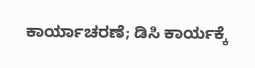ಕಾರ್ಯಾಚರಣೆ; ಡಿಸಿ ಕಾರ್ಯಕ್ಕೆ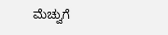ಮೆಚ್ವುಗೆ